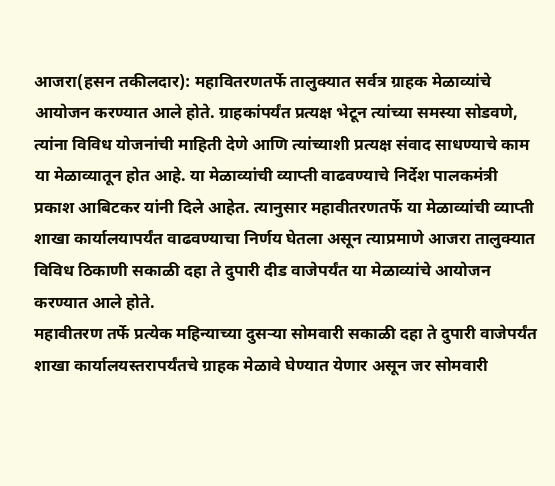आजरा(हसन तकीलदार): महावितरणतर्फे तालुक्यात सर्वत्र ग्राहक मेळाव्यांचे आयोजन करण्यात आले होते. ग्राहकांपर्यंत प्रत्यक्ष भेटून त्यांच्या समस्या सोडवणे, त्यांना विविध योजनांची माहिती देणे आणि त्यांच्याशी प्रत्यक्ष संवाद साधण्याचे काम या मेळाव्यातून होत आहे. या मेळाव्यांची व्याप्ती वाढवण्याचे निर्देश पालकमंत्री प्रकाश आबिटकर यांनी दिले आहेत. त्यानुसार महावीतरणतर्फे या मेळाव्यांची व्याप्ती शाखा कार्यालयापर्यंत वाढवण्याचा निर्णय घेतला असून त्याप्रमाणे आजरा तालुक्यात विविध ठिकाणी सकाळी दहा ते दुपारी दीड वाजेपर्यंत या मेळाव्यांचे आयोजन करण्यात आले होते.
महावीतरण तर्फे प्रत्येक महिन्याच्या दुसऱ्या सोमवारी सकाळी दहा ते दुपारी वाजेपर्यंत शाखा कार्यालयस्तरापर्यंतचे ग्राहक मेळावे घेण्यात येणार असून जर सोमवारी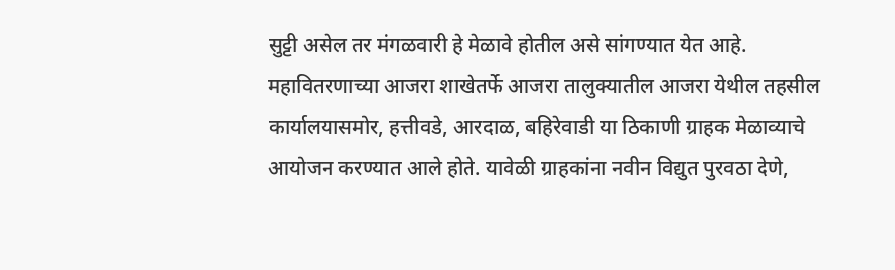सुट्टी असेल तर मंगळवारी हे मेळावे होतील असे सांगण्यात येत आहे. महावितरणाच्या आजरा शाखेतर्फे आजरा तालुक्यातील आजरा येथील तहसील कार्यालयासमोर, हत्तीवडे, आरदाळ, बहिरेवाडी या ठिकाणी ग्राहक मेळाव्याचे आयोजन करण्यात आले होते. यावेळी ग्राहकांना नवीन विद्युत पुरवठा देणे,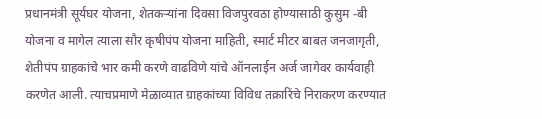प्रधानमंत्री सूर्यघर योजना, शेतकऱ्यांना दिवसा विजपुरवठा होण्यासाठी कुसुम -बी योजना व मागेल त्याला सौर कृषीपंप योजना माहिती, स्मार्ट मीटर बाबत जनजागृती, शेतीपंप ग्राहकांचे भार कमी करणे वाढविणे यांचे ऑनलाईन अर्ज जागेवर कार्यवाही करणेत आली. त्याचप्रमाणे मेळाव्यात ग्राहकांच्या विविध तक्रारिंचे निराकरण करण्यात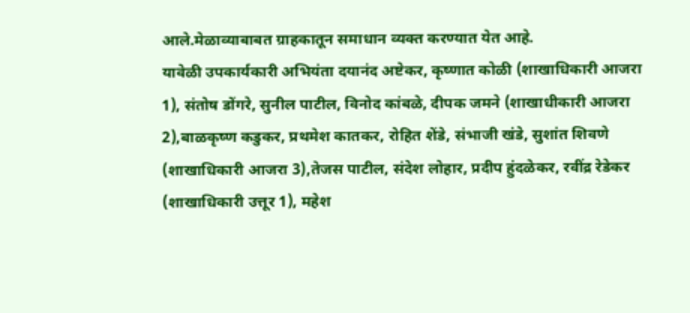आले.मेळाव्याबाबत ग्राहकातून समाधान व्यक्त करण्यात येत आहे.
यावेळी उपकार्यकारी अभियंता दयानंद अष्टेकर, कृष्णात कोळी (शाखाधिकारी आजरा 1), संतोष डोंगरे, सुनील पाटील, विनोद कांबळे, दीपक जमने (शाखाधीकारी आजरा 2),बाळकृष्ण कडुकर, प्रथमेश कातकर, रोहित शेंडे, संभाजी खंडे, सुशांत शिवणे (शाखाधिकारी आजरा 3),तेजस पाटील, संदेश लोहार, प्रदीप हुंदळेकर, रवींद्र रेडेकर (शाखाधिकारी उत्तूर 1), महेश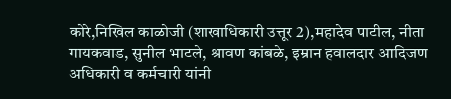कोरे,निखिल काळोजी (शाखाधिकारी उत्तूर 2),महादेव पाटील, नीता गायकवाड, सुनील भाटले, श्रावण कांबळे, इम्रान हवालदार आदिजण अधिकारी व कर्मचारी यांनी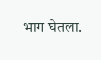भाग घेतला.